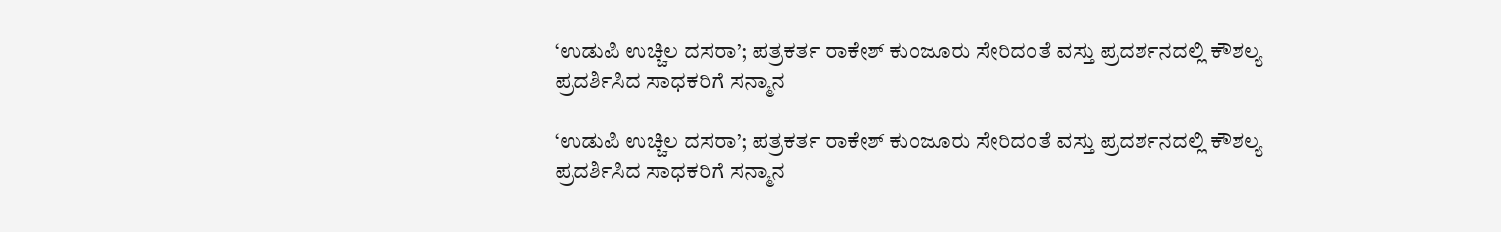‘ಉಡುಪಿ ಉಚ್ಚಿಲ ದಸರಾ’; ಪತ್ರಕರ್ತ ರಾಕೇಶ್ ಕುಂಜೂರು ಸೇರಿದಂತೆ ವಸ್ತು ಪ್ರದರ್ಶನದಲ್ಲಿ ಕೌಶಲ್ಯ ಪ್ರದರ್ಶಿಸಿದ ಸಾಧಕರಿಗೆ ಸನ್ಮಾನ

‘ಉಡುಪಿ ಉಚ್ಚಿಲ ದಸರಾ’; ಪತ್ರಕರ್ತ ರಾಕೇಶ್ ಕುಂಜೂರು ಸೇರಿದಂತೆ ವಸ್ತು ಪ್ರದರ್ಶನದಲ್ಲಿ ಕೌಶಲ್ಯ ಪ್ರದರ್ಶಿಸಿದ ಸಾಧಕರಿಗೆ ಸನ್ಮಾನ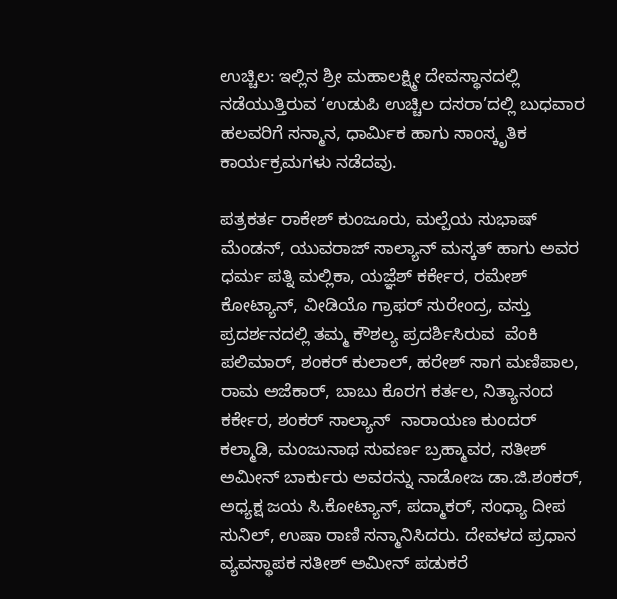ಉಚ್ಚಿಲ: ಇಲ್ಲಿನ ಶ್ರೀ ಮಹಾಲಕ್ಷ್ಮೀ ದೇವಸ್ಥಾನದಲ್ಲಿ ನಡೆಯುತ್ತಿರುವ ‘ಉಡುಪಿ ಉಚ್ಚಿಲ ದಸರಾ’ದಲ್ಲಿ ಬುಧವಾರ ಹಲವರಿಗೆ ಸನ್ಮಾನ, ಧಾರ್ಮಿಕ ಹಾಗು ಸಾಂಸ್ಕೃತಿಕ ಕಾರ್ಯಕ್ರಮಗಳು ನಡೆದವು.

ಪತ್ರಕರ್ತ ರಾಕೇಶ್ ಕುಂಜೂರು, ಮಲ್ಪೆಯ ಸುಭಾಷ್ ಮೆಂಡನ್, ಯುವರಾಜ್ ಸಾಲ್ಯಾನ್ ಮಸ್ಕತ್ ಹಾಗು ಅವರ ಧರ್ಮ ಪತ್ನಿ ಮಲ್ಲಿಕಾ, ಯಜ್ಞೆಶ್ ಕರ್ಕೇರ, ರಮೇಶ್ ಕೋಟ್ಯಾನ್, ವೀಡಿಯೊ ಗ್ರಾಫರ್ ಸುರೇಂದ್ರ, ವಸ್ತು ಪ್ರದರ್ಶನದಲ್ಲಿ ತಮ್ಮ ಕೌಶಲ್ಯ ಪ್ರದರ್ಶಿಸಿರುವ  ವೆಂಕಿ ಪಲಿಮಾರ್, ಶಂಕರ್ ಕುಲಾಲ್, ಹರೇಶ್ ಸಾಗ ಮಣಿಪಾಲ, ರಾಮ ಅಜೆಕಾರ್, ಬಾಬು ಕೊರಗ ಕರ್ತಲ, ನಿತ್ಯಾನಂದ ಕರ್ಕೇರ, ಶಂಕರ್ ಸಾಲ್ಯಾನ್  ನಾರಾಯಣ ಕುಂದರ್ ಕಲ್ಮಾಡಿ, ಮಂಜುನಾಥ ಸುವರ್ಣ ಬ್ರಹ್ಮಾವರ, ಸತೀಶ್ ಅಮೀನ್ ಬಾರ್ಕುರು ಅವರನ್ನು ನಾಡೋಜ ಡಾ.ಜಿ.ಶಂಕರ್, ಅಧ್ಯಕ್ಷ ಜಯ ಸಿ.ಕೋಟ್ಯಾನ್, ಪದ್ಮಾಕರ್, ಸಂಧ್ಯಾ ದೀಪ ಸುನಿಲ್, ಉಷಾ ರಾಣಿ ಸನ್ಮಾನಿಸಿದರು. ದೇವಳದ ಪ್ರಧಾನ ವ್ಯವಸ್ಥಾಪಕ ಸತೀಶ್ ಅಮೀನ್‌ ಪಡುಕರೆ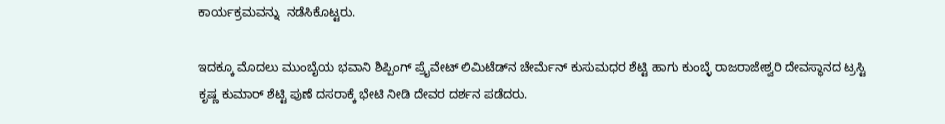ಕಾರ್ಯಕ್ರಮವನ್ನು  ನಡೆಸಿಕೊಟ್ಟರು.

ಇದಕ್ಕೂ ಮೊದಲು ಮುಂಬೈಯ ಭವಾನಿ ಶಿಪ್ಪಿಂಗ್ ಪ್ರೈವೇಟ್ ಲಿಮಿಟೆಡ್‌ನ ಚೇರ್ಮೆನ್ ಕುಸುಮಧರ ಶೆಟ್ಟಿ ಹಾಗು ಕುಂಬ್ಳೆ ರಾಜರಾಜೇಶ್ವರಿ ದೇವಸ್ಥಾನದ ಟ್ರಸ್ಟಿ ಕೃಷ್ಣ ಕುಮಾರ್ ಶೆಟ್ಟಿ ಪುಣೆ ದಸರಾಕ್ಕೆ ಭೇಟಿ ನೀಡಿ ದೇವರ ದರ್ಶನ ಪಡೆದರು.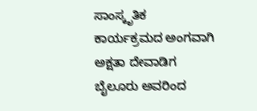ಸಾಂಸ್ಕೃತಿಕ ಕಾರ್ಯಕ್ರಮದ ಅಂಗವಾಗಿ  ಅಕ್ಷತಾ ದೇವಾಡಿಗ ಬೈಲೂರು ಅವರಿಂದ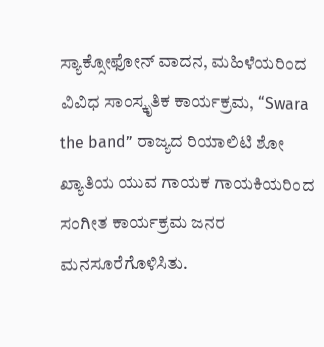ಸ್ಯಾಕ್ಸೋಫೋನ್ ವಾದನ, ಮಹಿಳೆಯರಿಂದ ವಿವಿಧ ಸಾಂಸ್ಕೃತಿಕ ಕಾರ್ಯಕ್ರಮ, “Swara the band” ರಾಜ್ಯದ ರಿಯಾಲಿಟಿ ಶೋ ಖ್ಯಾತಿಯ ಯುವ ಗಾಯಕ ಗಾಯಕಿಯರಿಂದ ಸಂಗೀತ ಕಾರ್ಯಕ್ರಮ ಜನರ ಮನಸೂರೆಗೊಳಿಸಿತು.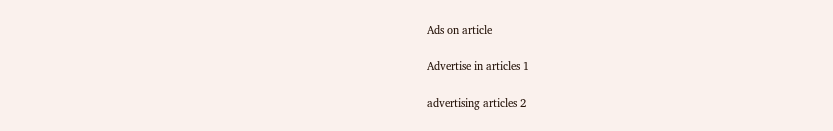Ads on article

Advertise in articles 1

advertising articles 2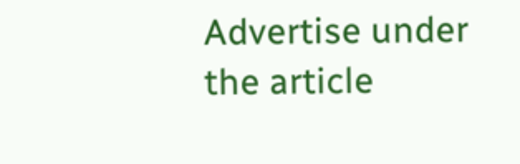Advertise under the article